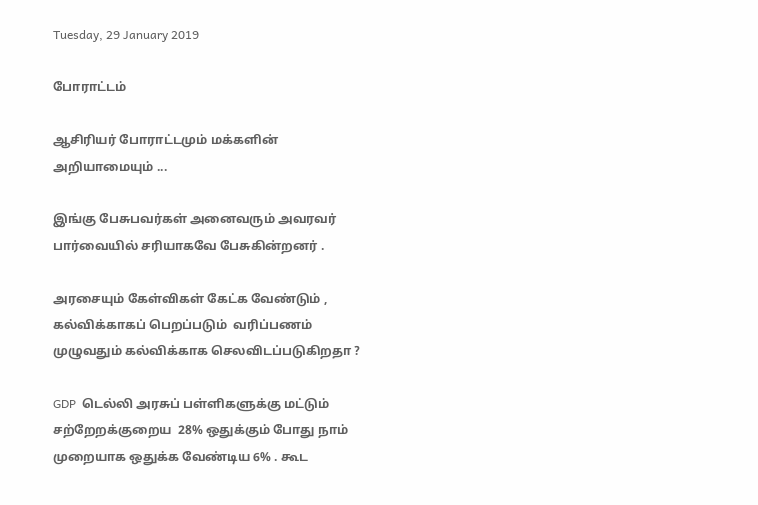Tuesday, 29 January 2019

போராட்டம்

ஆசிரியர் போராட்டமும் மக்களின் அறியாமையும் ...

இங்கு பேசுபவர்கள் அனைவரும் அவரவர் பார்வையில் சரியாகவே பேசுகின்றனர் .

அரசையும் கேள்விகள் கேட்க வேண்டும் , கல்விக்காகப் பெறப்படும்  வரிப்பணம் முழுவதும் கல்விக்காக செலவிடப்படுகிறதா ?

GDP  டெல்லி அரசுப் பள்ளிகளுக்கு மட்டும் சற்றேறக்குறைய  28% ஒதுக்கும் போது நாம் முறையாக ஒதுக்க வேண்டிய 6% . கூட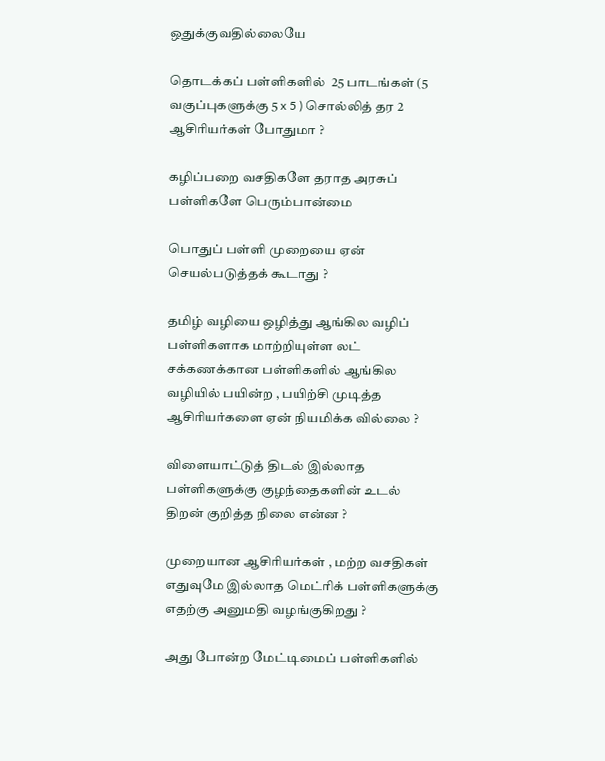ஒதுக்குவதில்லையே

தொடக்கப் பள்ளிகளில்  25 பாடங்கள் (5 வகுப்புகளுக்கு 5 x 5 ) சொல்லித் தர 2 ஆசிரியர்கள் போதுமா ?

கழிப்பறை வசதிகளே தராத அரசுப் பள்ளிகளே பெரும்பான்மை

பொதுப் பள்ளி முறையை ஏன் செயல்படுத்தக் கூடாது ?

தமிழ் வழியை ஒழித்து ஆங்கில வழிப் பள்ளிகளாக மாற்றியுள்ள லட் சக்கணக்கான பள்ளிகளில் ஆங்கில வழியில் பயின்ற , பயிற்சி முடித்த ஆசிரியர்களை ஏன் நியமிக்க வில்லை ?

விளையாட்டுத் திடல் இல்லாத பள்ளிகளுக்கு குழந்தைகளின் உடல் திறன் குறித்த நிலை என்ன ?

முறையான ஆசிரியர்கள் , மற்ற வசதிகள் எதுவுமே இல்லாத மெட்ரிக் பள்ளிகளுக்கு எதற்கு அனுமதி வழங்குகிறது ?

அது போன்ற மேட்டிமைப் பள்ளிகளில்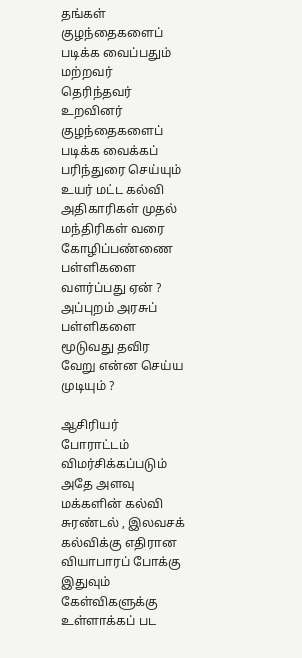தங்கள் குழந்தைகளைப் படிக்க வைப்பதும் மற்றவர் தெரிந்தவர் உறவினர் குழந்தைகளைப் படிக்க வைக்கப் பரிந்துரை செய்யும் உயர் மட்ட கல்வி அதிகாரிகள் முதல் மந்திரிகள் வரை கோழிப்பண்ணை பள்ளிகளை வளர்ப்பது ஏன் ? அப்புறம் அரசுப் பள்ளிகளை மூடுவது தவிர வேறு என்ன செய்ய முடியும் ?

ஆசிரியர் போராட்டம் விமர்சிக்கப்படும் அதே அளவு மக்களின் கல்வி சுரண்டல் , இலவசக் கல்விக்கு எதிரான வியாபாரப் போக்கு இதுவும் கேள்விகளுக்கு உள்ளாக்கப் பட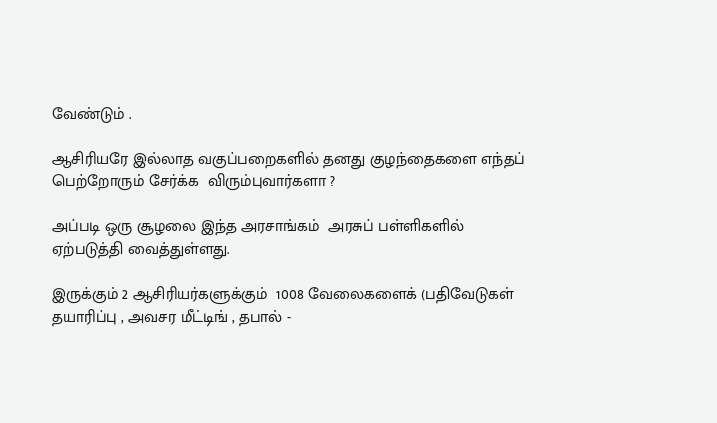வேண்டும் .

ஆசிரியரே இல்லாத வகுப்பறைகளில் தனது குழந்தைகளை எந்தப் பெற்றோரும் சேர்க்க  விரும்புவார்களா ?

அப்படி ஒரு சூழலை இந்த அரசாங்கம்  அரசுப் பள்ளிகளில் ஏற்படுத்தி வைத்துள்ளது.

இருக்கும் 2 ஆசிரியர்களுக்கும்  1008 வேலைகளைக் (பதிவேடுகள் தயாரிப்பு , அவசர மீட்டிங் , தபால் -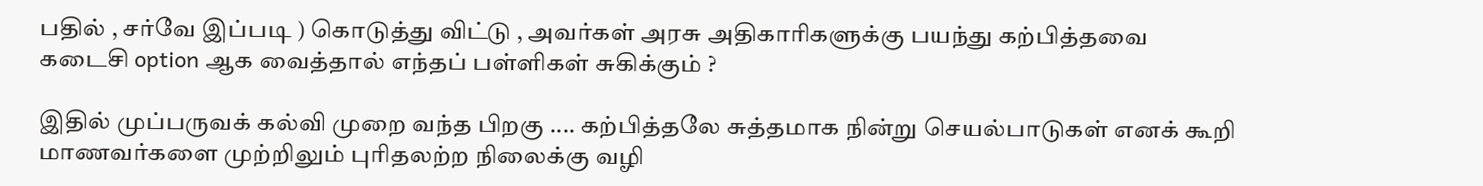பதில் , சர்வே இப்படி ) கொடுத்து விட்டு , அவர்கள் அரசு அதிகாரிகளுக்கு பயந்து கற்பித்தவை கடைசி option ஆக வைத்தால் எந்தப் பள்ளிகள் சுகிக்கும் ?

இதில் முப்பருவக் கல்வி முறை வந்த பிறகு .... கற்பித்தலே சுத்தமாக நின்று செயல்பாடுகள் எனக் கூறி மாணவர்களை முற்றிலும் புரிதலற்ற நிலைக்கு வழி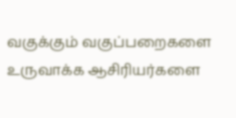வகுக்கும் வகுப்பறைகளை உருவாக்க ஆசிரியர்களை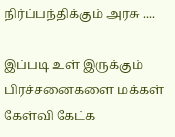நிர்ப்பந்திக்கும் அரசு ....

இப்படி உள் இருக்கும் பிரச்சனைகளை மக்கள் கேள்வி கேட்க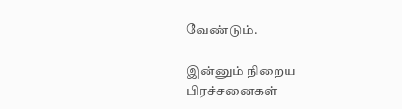வேண்டும்.

இன்னும் நிறைய பிரச்சனைகள்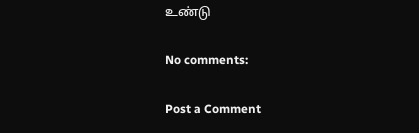உண்டு

No comments:

Post a Comment